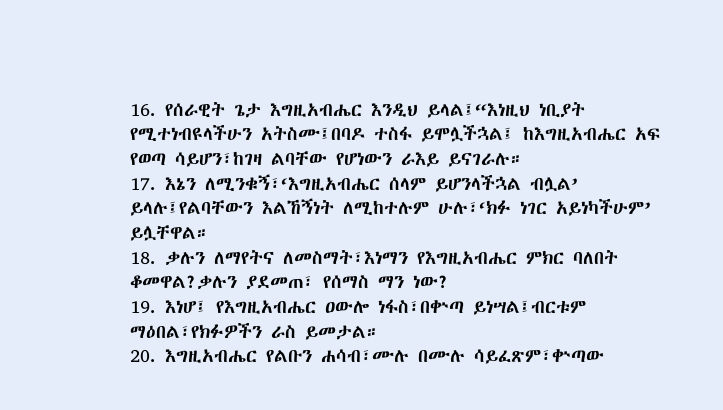16. የሰራዊት ጌታ እግዚአብሔር እንዲህ ይላል፤“እነዚህ ነቢያት የሚተነብዩላችሁን አትስሙ፤በባዶ ተስፋ ይሞሏችኋል፤ ከእግዚአብሔር አፍ የወጣ ሳይሆን፣ከገዛ ልባቸው የሆነውን ራእይ ይናገራሉ።
17. እኔን ለሚንቁኝ፣‘እግዚአብሔር ሰላም ይሆንላችኋል ብሏል’ ይላሉ፤የልባቸውን እልኸኝነት ለሚከተሉም ሁሉ፣‘ክፉ ነገር አይነካችሁም’ ይሏቸዋል።
18. ቃሉን ለማየትና ለመስማት፣እነማን የእግዚአብሔር ምክር ባለበት ቆመዋል?ቃሉን ያደመጠ፣ የሰማስ ማን ነው?
19. እነሆ፤ የእግዚአብሔር ዐውሎ ነፋስ፣በቍጣ ይነሣል፤ብርቱም ማዕበል፣የክፉዎችን ራስ ይመታል።
20. እግዚአብሔር የልቡን ሐሳብ፣ሙሉ በሙሉ ሳይፈጽም፣ቍጣው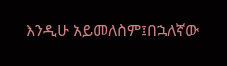እንዲሁ አይመለስም፤በኋለኛው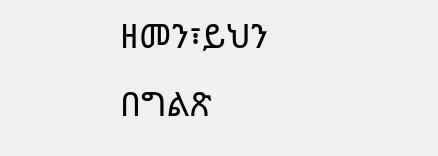ዘመን፣ይህን በግልጽ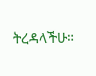ትረዳላችሁ።